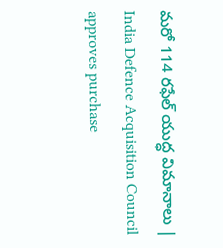మరో 114 రఫేల్‌ యుద్ధ విమానాలు | India Defence Acquisition Council approves purchase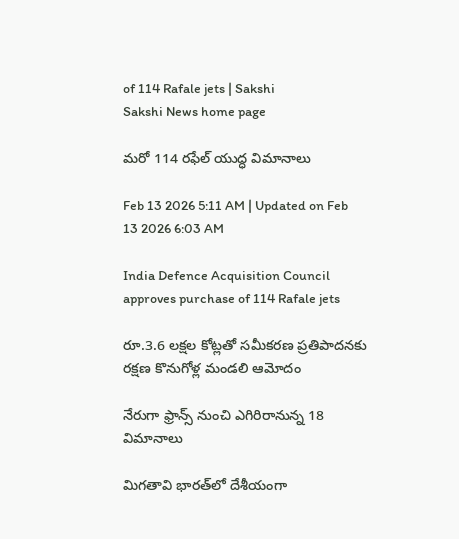of 114 Rafale jets | Sakshi
Sakshi News home page

మరో 114 రఫేల్‌ యుద్ధ విమానాలు

Feb 13 2026 5:11 AM | Updated on Feb 13 2026 6:03 AM

India Defence Acquisition Council approves purchase of 114 Rafale jets

రూ.3.6 లక్షల కోట్లతో సమీకరణ ప్రతిపాదనకు రక్షణ కొనుగోళ్ల మండలి ఆమోదం

నేరుగా ఫ్రాన్స్‌ నుంచి ఎగిరిరానున్న 18 విమానాలు

మిగతావి భారత్‌లో దేశీయంగా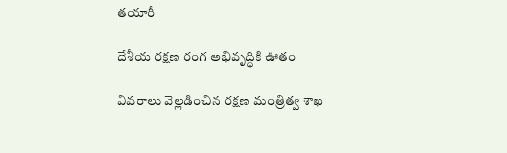తయారీ

దేశీయ రక్షణ రంగ అభివృద్ధికి ఊతం

వివరాలు వెల్లడించిన రక్షణ మంత్రిత్వ శాఖ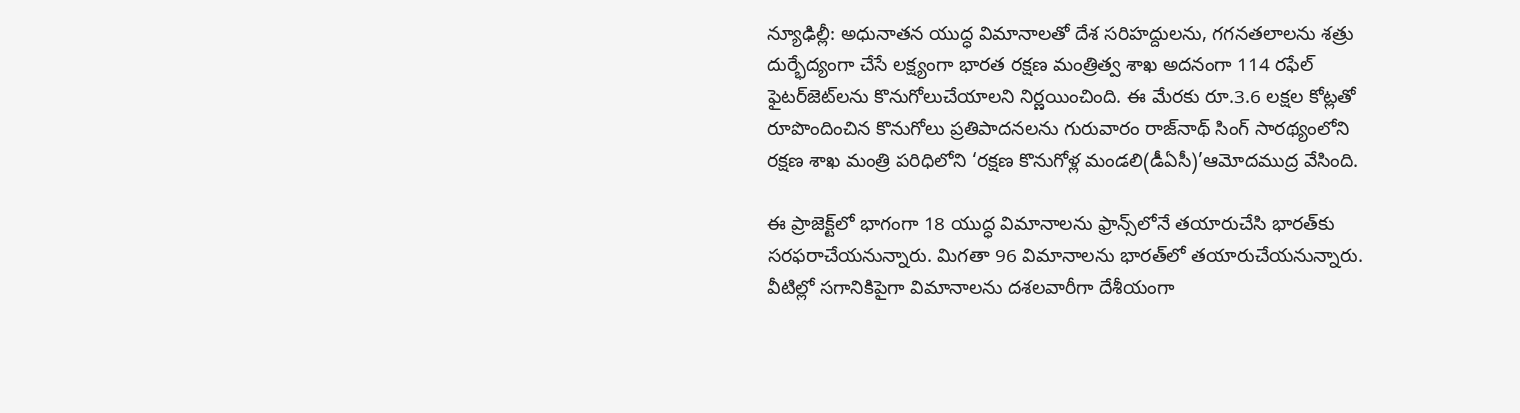న్యూఢిల్లీ: అధునాతన యుద్ధ విమానాలతో దేశ సరిహద్దులను, గగనతలాలను శత్రు దుర్భేద్యంగా చేసే లక్ష్యంగా భారత రక్షణ మంత్రిత్వ శాఖ అదనంగా 114 రఫేల్‌ ఫైటర్‌జెట్‌లను కొనుగోలుచేయాలని నిర్ణయించింది. ఈ మేరకు రూ.3.6 లక్షల కోట్లతో రూపొందించిన కొనుగోలు ప్రతిపాదనలను గురువారం రాజ్‌నాథ్‌ సింగ్‌ సారథ్యంలోని రక్షణ శాఖ మంత్రి పరిధిలోని ‘రక్షణ కొనుగోళ్ల మండలి(డీఏసీ)’ఆమోదముద్ర వేసింది.

ఈ ప్రాజెక్ట్‌లో భాగంగా 18 యుద్ధ విమానాలను ఫ్రాన్స్‌లోనే తయారుచేసి భారత్‌కు సరఫరాచేయనున్నారు. మిగతా 96 విమానాలను భారత్‌లో తయారుచేయనున్నారు. వీటిల్లో సగానికిపైగా విమానాలను దశలవారీగా దేశీయంగా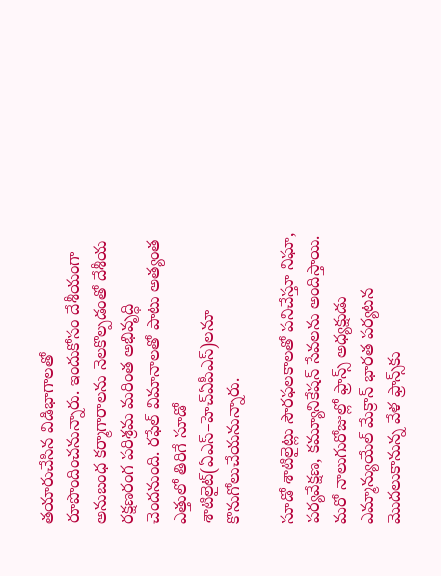తయారుచేసిన విడిభాగాలతో రూపొందించనున్నారు. ఇందుకోసం దేశీయంగా అనుబంధ కర్మాగారాలను నెలకొల్పడంతో దేశీయ రక్షణరంగ పరిశ్రమ మరింత అభివృద్ధి చెందనుంది. రఫేల్‌ విమానాలతో పాటు అత్యంత ఎత్తులో తిరిగే సూడో శాటిలైట్‌(ఏఎస్‌–హెచ్‌ఏపీఎస్‌)లనూ కొనుగోలుచేయనున్నారు.

సూడో శాటిలైట్లు సౌరఫలకాలతో పనిచేస్తూ నిఘా, పర్యవేక్షణ, కమ్యూనికేషన్‌ సేవలను అందిస్తాయి. మరో నాలుగురోజుల్లో ఫ్రాన్స్‌ అధ్యక్షుడు ఎమ్మాన్యుయేల్‌ మేక్రాన్‌ భారత పర్యటన మొదలుకానున్న వేళ ఫ్రాన్స్‌కు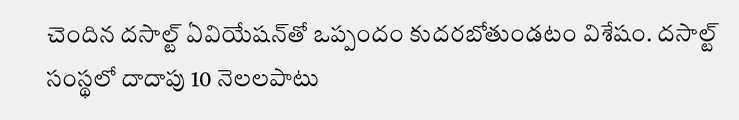చెందిన దసాల్ట్‌ ఏవియేషన్‌తో ఒప్పందం కుదరబోతుండటం విశేషం. దసాల్ట్‌ సంస్థలో దాదాపు 10 నెలలపాటు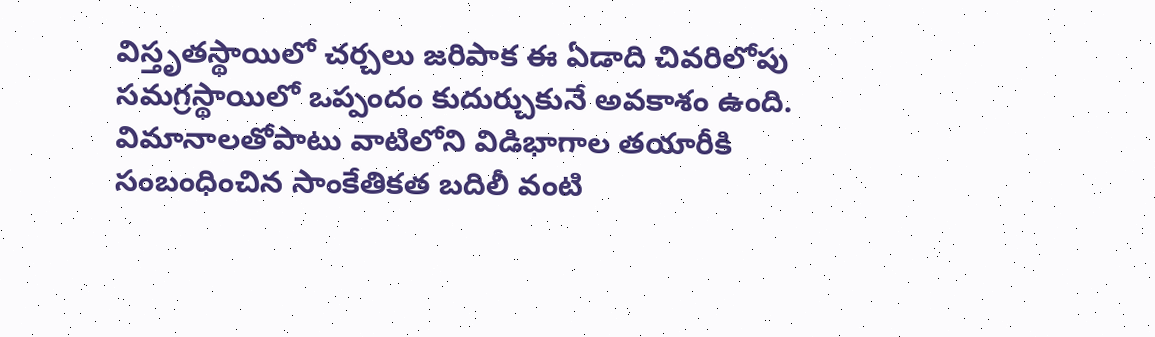విస్తృతస్థాయిలో చర్చలు జరిపాక ఈ ఏడాది చివరిలోపు సమగ్రస్థాయిలో ఒప్పందం కుదుర్చుకునే అవకాశం ఉంది. విమానాలతోపాటు వాటిలోని విడిభాగాల తయారీకి సంబంధించిన సాంకేతికత బదిలీ వంటి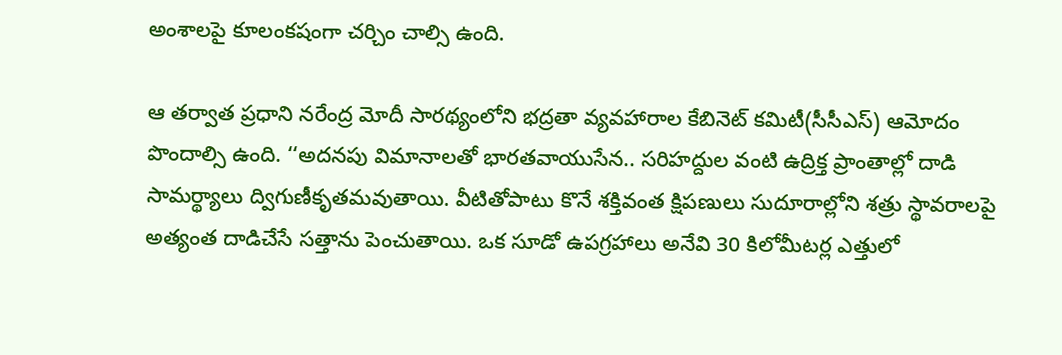అంశాలపై కూలంకషంగా చర్చిం చాల్సి ఉంది.

ఆ తర్వాత ప్రధాని నరేంద్ర మోదీ సారథ్యంలోని భద్రతా వ్యవహారాల కేబినెట్‌ కమిటీ(సీసీఎస్‌) ఆమోదం పొందాల్సి ఉంది. ‘‘అదనపు విమానాలతో భారతవాయుసేన.. సరిహద్దుల వంటి ఉద్రిక్త ప్రాంతాల్లో దాడి సామర్థ్యాలు ద్విగుణీకృతమవుతాయి. వీటితోపాటు కొనే శక్తివంత క్షిపణులు సుదూరాల్లోని శత్రు స్థావరాలపై అత్యంత దాడిచేసే సత్తాను పెంచుతాయి. ఒక సూడో ఉపగ్రహాలు అనేవి 30 కిలోమీటర్ల ఎత్తులో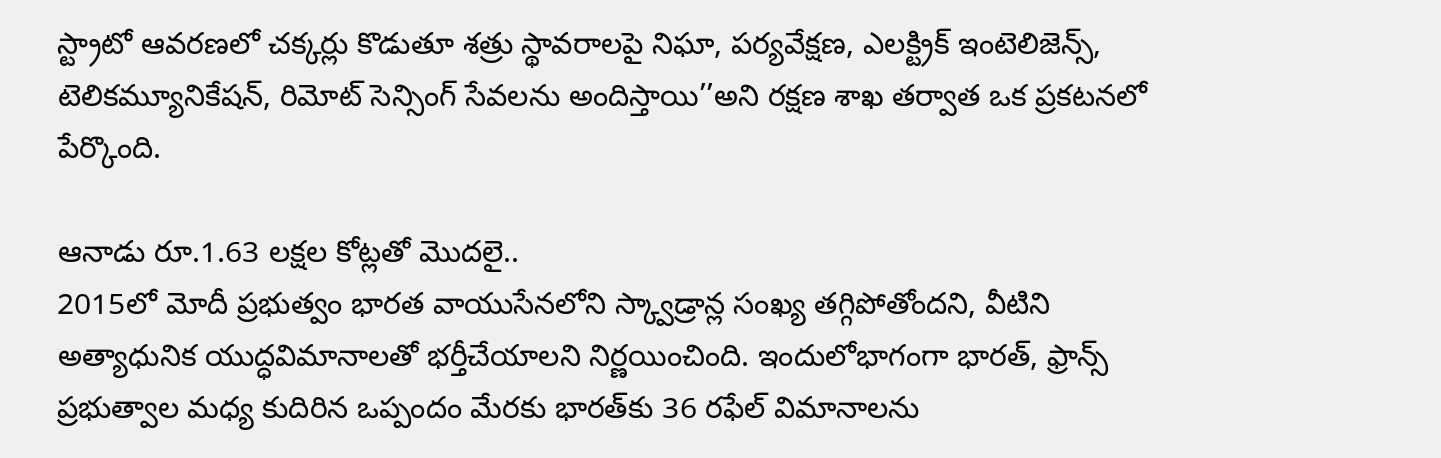స్ట్రాటో ఆవరణలో చక్కర్లు కొడుతూ శత్రు స్థావరాలపై నిఘా, పర్యవేక్షణ, ఎలక్ట్రిక్‌ ఇంటెలిజెన్స్, టెలికమ్యూనికేషన్, రిమోట్‌ సెన్సింగ్‌ సేవలను అందిస్తాయి’’అని రక్షణ శాఖ తర్వాత ఒక ప్రకటనలో పేర్కొంది.

ఆనాడు రూ.1.63 లక్షల కోట్లతో మొదలై..
2015లో మోదీ ప్రభుత్వం భారత వాయుసేనలోని స్క్వాడ్రాన్ల సంఖ్య తగ్గిపోతోందని, వీటిని అత్యాధునిక యుద్ధవిమానాలతో భర్తీచేయాలని నిర్ణయించింది. ఇందులోభాగంగా భారత్, ఫ్రాన్స్‌ ప్రభుత్వాల మధ్య కుదిరిన ఒప్పందం మేరకు భారత్‌కు 36 రఫేల్‌ విమానాలను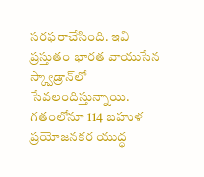సరఫరాచేసింది. ఇవి ప్రస్తుతం భారత వాయుసేన స్క్వాడ్రాన్‌లో సేవలందిస్తున్నాయి. గతంలోనూ 114 బహుళ ప్రయోజనకర యుద్ధ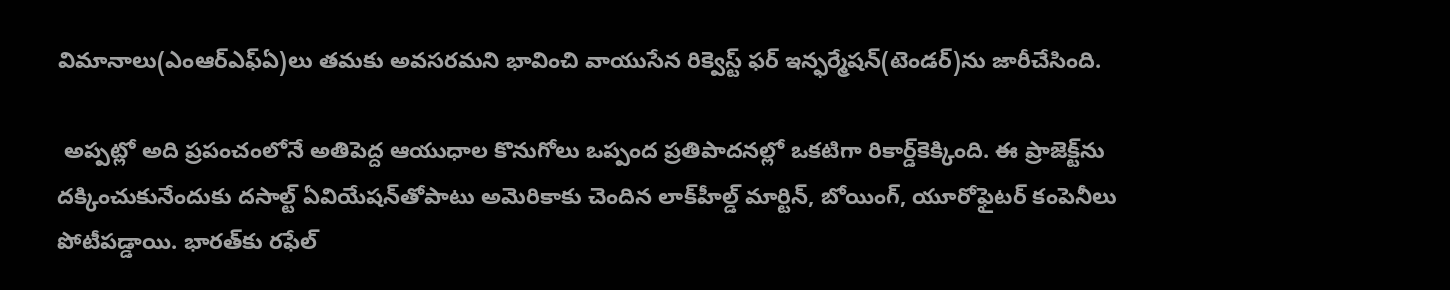విమానాలు(ఎంఆర్‌ఎఫ్‌ఏ)లు తమకు అవసరమని భావించి వాయుసేన రిక్వెస్ట్‌ ఫర్‌ ఇన్ఫర్మేషన్‌(టెండర్‌)ను జారీచేసింది.

 అప్పట్లో అది ప్రపంచంలోనే అతిపెద్ద ఆయుధాల కొనుగోలు ఒప్పంద ప్రతిపాదనల్లో ఒకటిగా రికార్డ్‌కెక్కింది. ఈ ప్రాజెక్ట్‌ను దక్కించుకునేందుకు దసాల్ట్‌ ఏవియేషన్‌తోపాటు అమెరికాకు చెందిన లాక్‌హీల్డ్‌ మార్టిన్, బోయింగ్, యూరోఫైటర్‌ కంపెనీలు పోటీపడ్డాయి. భారత్‌కు రఫేల్‌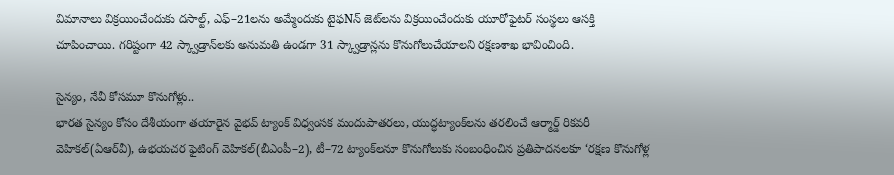విమానాలు విక్రయించేందుకు దసాల్ట్, ఎఫ్‌–21లను అమ్మేందుకు టైఫNన్‌ జెట్‌లను విక్రయించేందుకు యూరోఫైటర్‌ సంస్థలు ఆసక్తి చూపించాయి. గరిష్టంగా 42 స్క్వాడ్రాన్‌లకు అనుమతి ఉండగా 31 స్క్వాడ్రాన్లను కొనుగోలుచేయాలని రక్షణశాఖ భావించింది.

సైన్యం, నేవీ కోసమూ కొనుగోళ్లు..
భారత సైన్యం కోసం దేశీయంగా తయారైన వైభవ్‌ ట్యాంక్‌ విధ్వంసక మందుపాతరలు, యుద్ధట్యాంక్‌లను తరలించే ఆర్మార్డ్‌ రికవరీ వెహికల్‌(ఏఆర్‌వీ), ఉభయచర ఫైటింగ్‌ వెహికల్‌(బీఎంపీ–2), టీ–72 ట్యాంక్‌లనూ కొనుగోలుకు సంబంధించిన ప్రతిపాదనలకూ ‘రక్షణ కొనుగోళ్ల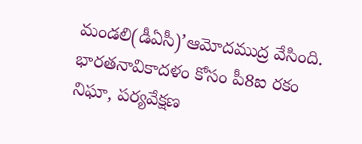మండలి(డీఏసీ)’ఆమోదముద్ర వేసింది. భారతనావికాదళం కోసం పీ8ఐ రకం నిఘా, పర్యవేక్షణ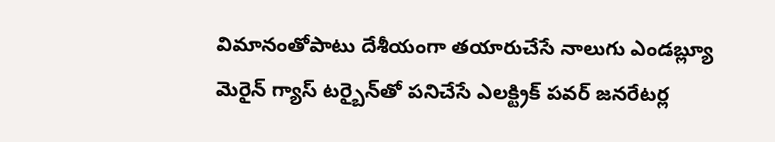విమానంతోపాటు దేశీయంగా తయారుచేసే నాలుగు ఎండబ్ల్యూ మెరైన్‌ గ్యాస్‌ టర్బైన్‌తో పనిచేసే ఎలక్ట్రిక్‌ పవర్‌ జనరేటర్ల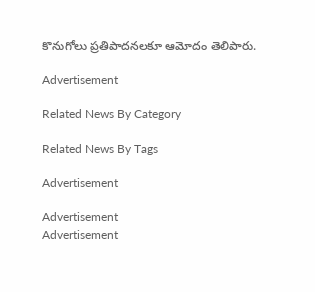కొనుగోలు ప్రతిపాదనలకూ ఆమోదం తెలిపారు.

Advertisement

Related News By Category

Related News By Tags

Advertisement

Advertisement
Advertisement